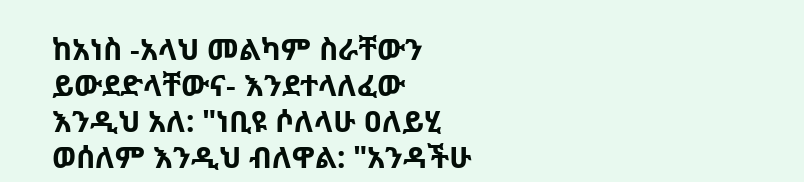ከአነስ -አላህ መልካም ስራቸውን ይውደድላቸውና- እንደተላለፈው እንዲህ አለ: "ነቢዩ ሶለላሁ ዐለይሂ ወሰለም እንዲህ ብለዋል: "አንዳችሁ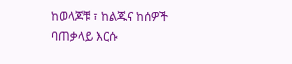ከወላጆቹ ፣ ከልጁና ከሰዎች ባጠቃላይ እርሱ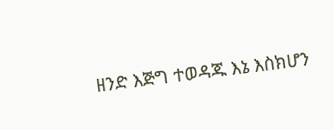ዘንድ እጅግ ተወዳጁ እኔ እስክሆን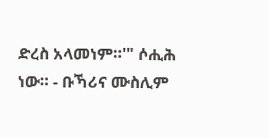ድረስ አላመነም።'" ሶሒሕ ነው። - ቡኻሪና ሙስሊም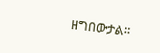ዘግበውታል።